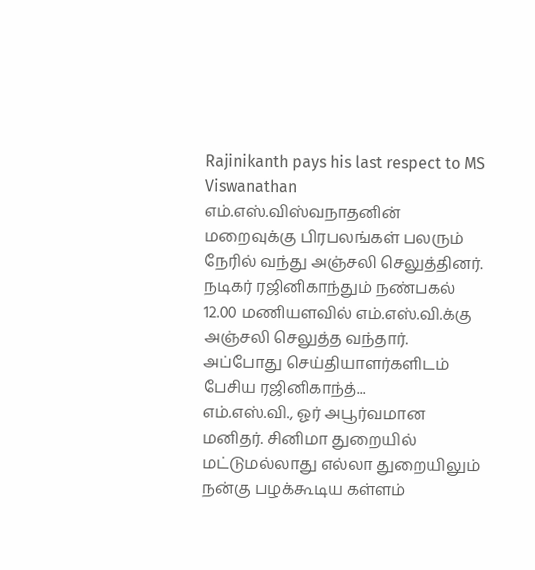Rajinikanth pays his last respect to MS Viswanathan
எம்.எஸ்.விஸ்வநாதனின் மறைவுக்கு பிரபலங்கள் பலரும் நேரில் வந்து அஞ்சலி செலுத்தினர். நடிகர் ரஜினிகாந்தும் நண்பகல் 12.00 மணியளவில் எம்.எஸ்.வி.க்கு அஞ்சலி செலுத்த வந்தார். அப்போது செய்தியாளர்களிடம் பேசிய ரஜினிகாந்த்...
எம்.எஸ்.வி., ஓர் அபூர்வமான மனிதர். சினிமா துறையில் மட்டுமல்லாது எல்லா துறையிலும் நன்கு பழக்கூடிய கள்ளம்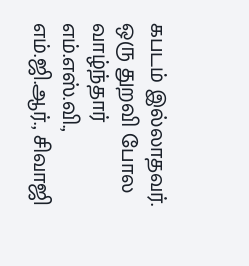கபடம் இல்லாதவர். ஒரு துறவி போல வாழ்ந்தார் எம்.எஸ்.வி., எம்.ஜி.ஆர்., சிவாஜி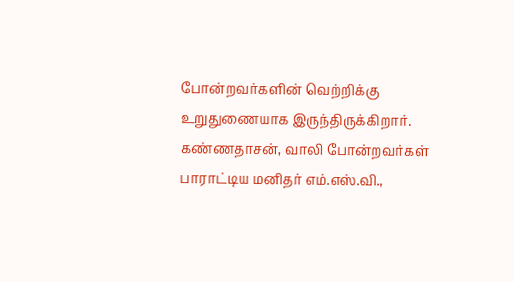போன்றவர்களின் வெற்றிக்கு உறுதுணையாக இருந்திருக்கிறார். கண்ணதாசன், வாலி போன்றவர்கள் பாராட்டிய மனிதர் எம்.எஸ்.வி.,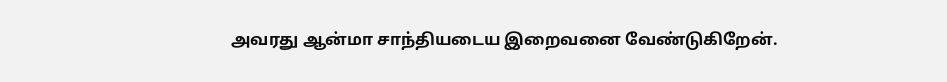அவரது ஆன்மா சாந்தியடைய இறைவனை வேண்டுகிறேன்.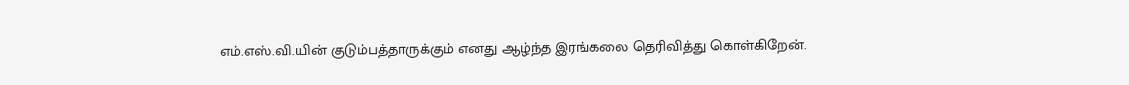எம்.எஸ்.வி.யின் குடும்பத்தாருக்கும் எனது ஆழ்ந்த இரங்கலை தெரிவித்து கொள்கிறேன்.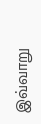இவ்வாறு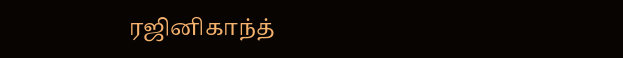ரஜினிகாந்த்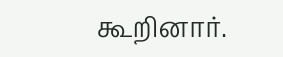கூறினார்.